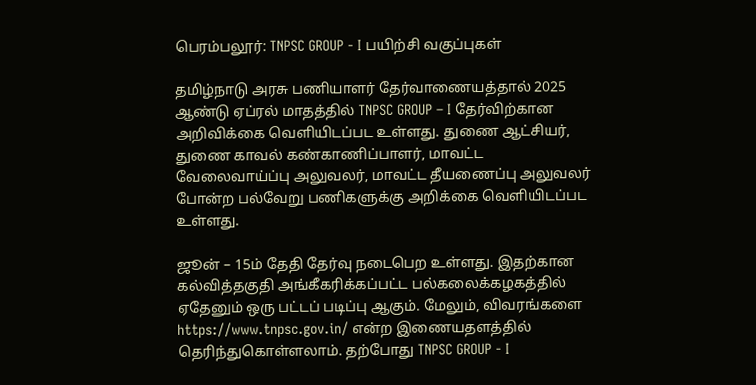பெரம்பலூர்: TNPSC GROUP - I பயிற்சி வகுப்புகள்

தமிழ்நாடு அரசு பணியாளர் தேர்வாணையத்தால் 2025 ஆண்டு ஏப்ரல் மாதத்தில் TNPSC GROUP – I தேர்விற்கான அறிவிக்கை வெளியிடப்பட உள்ளது. துணை ஆட்சியர், துணை காவல் கண்காணிப்பாளர், மாவட்ட வேலைவாய்ப்பு அலுவலர், மாவட்ட தீயணைப்பு அலுவலர் போன்ற பல்வேறு பணிகளுக்கு அறிக்கை வெளியிடப்பட உள்ளது.

ஜூன் – 15ம் தேதி தேர்வு நடைபெற உள்ளது. இதற்கான கல்வித்தகுதி அங்கீகரிக்கப்பட்ட பல்கலைக்கழகத்தில் ஏதேனும் ஒரு பட்டப் படிப்பு ஆகும். மேலும், விவரங்களை https://www.tnpsc.gov.in/ என்ற இணையதளத்தில் தெரிந்துகொள்ளலாம். தற்போது TNPSC GROUP - I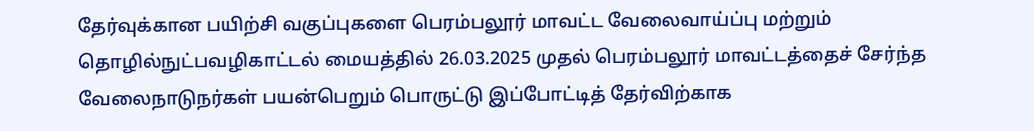தேர்வுக்கான பயிற்சி வகுப்புகளை பெரம்பலூர் மாவட்ட வேலைவாய்ப்பு மற்றும் தொழில்நுட்பவழிகாட்டல் மையத்தில் 26.03.2025 முதல் பெரம்பலூர் மாவட்டத்தைச் சேர்ந்த வேலைநாடுநர்கள் பயன்பெறும் பொருட்டு இப்போட்டித் தேர்விற்காக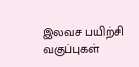இலவச பயிற்சி வகுப்புகள்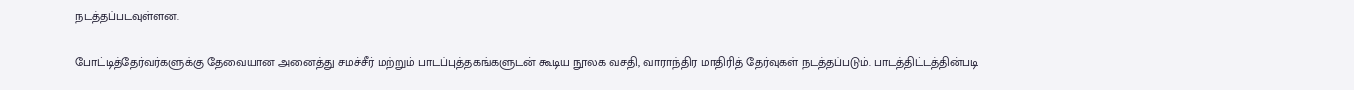நடத்தப்படவுள்ளன.

போட்டித்தேர்வர்களுக்கு தேவையான அனைத்து சமச்சீர் மற்றும் பாடப்புத்தகங்களுடன் கூடிய நூலக வசதி, வாராந்திர மாதிரித் தேர்வுகள் நடத்தப்படும். பாடத்திட்டத்தின்படி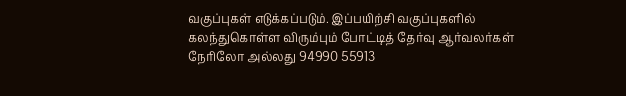வகுப்புகள் எடுக்கப்படும். இப்பயிற்சி வகுப்புகளில் கலந்துகொள்ள விரும்பும் போட்டித் தேர்வு ஆர்வலர்கள் நேரிலோ அல்லது 94990 55913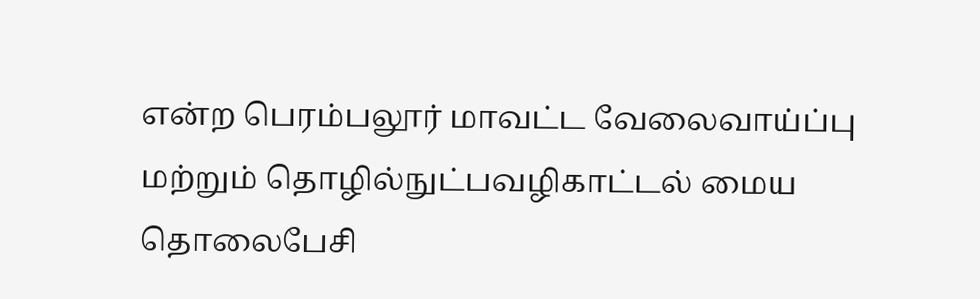என்ற பெரம்பலூர் மாவட்ட வேலைவாய்ப்பு மற்றும் தொழில்நுட்பவழிகாட்டல் மைய தொலைபேசி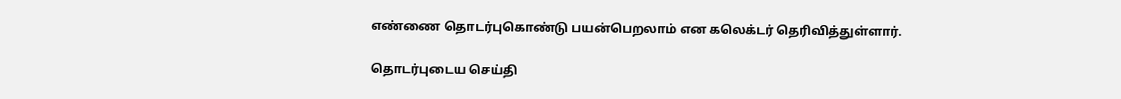எண்ணை தொடர்புகொண்டு பயன்பெறலாம் என கலெக்டர் தெரிவித்துள்ளார்.

தொடர்புடைய செய்தி